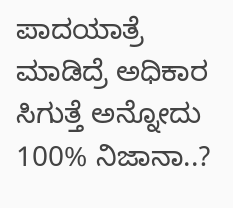ಪಾದಯಾತ್ರೆ ಮಾಡಿದ್ರೆ ಅಧಿಕಾರ ಸಿಗುತ್ತೆ ಅನ್ನೋದು 100% ನಿಜಾನಾ..?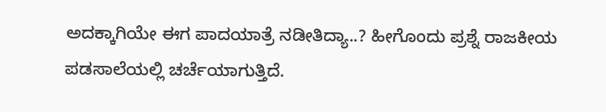ಅದಕ್ಕಾಗಿಯೇ ಈಗ ಪಾದಯಾತ್ರೆ ನಡೀತಿದ್ಯಾ..? ಹೀಗೊಂದು ಪ್ರಶ್ನೆ ರಾಜಕೀಯ ಪಡಸಾಲೆಯಲ್ಲಿ ಚರ್ಚೆಯಾಗುತ್ತಿದೆ.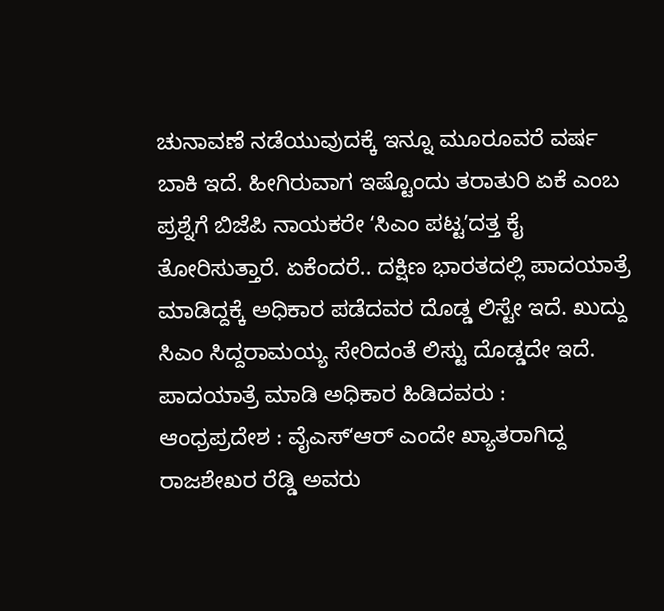ಚುನಾವಣೆ ನಡೆಯುವುದಕ್ಕೆ ಇನ್ನೂ ಮೂರೂವರೆ ವರ್ಷ ಬಾಕಿ ಇದೆ. ಹೀಗಿರುವಾಗ ಇಷ್ಟೊಂದು ತರಾತುರಿ ಏಕೆ ಎಂಬ ಪ್ರಶ್ನೆಗೆ ಬಿಜೆಪಿ ನಾಯಕರೇ ʻಸಿಎಂ ಪಟ್ಟʼದತ್ತ ಕೈ ತೋರಿಸುತ್ತಾರೆ. ಏಕೆಂದರೆ.. ದಕ್ಷಿಣ ಭಾರತದಲ್ಲಿ ಪಾದಯಾತ್ರೆ ಮಾಡಿದ್ದಕ್ಕೆ ಅಧಿಕಾರ ಪಡೆದವರ ದೊಡ್ಡ ಲಿಸ್ಟೇ ಇದೆ. ಖುದ್ದು ಸಿಎಂ ಸಿದ್ದರಾಮಯ್ಯ ಸೇರಿದಂತೆ ಲಿಸ್ಟು ದೊಡ್ಡದೇ ಇದೆ.
ಪಾದಯಾತ್ರೆ ಮಾಡಿ ಅಧಿಕಾರ ಹಿಡಿದವರು :
ಆಂಧ್ರಪ್ರದೇಶ : ವೈಎಸ್ʻಆರ್ ಎಂದೇ ಖ್ಯಾತರಾಗಿದ್ದ ರಾಜಶೇಖರ ರೆಡ್ಡಿ ಅವರು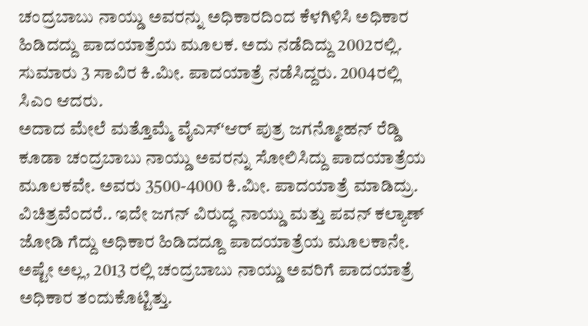ಚಂದ್ರಬಾಬು ನಾಯ್ಡು ಅವರನ್ನು ಅಧಿಕಾರದಿಂದ ಕೆಳಗಿಳಿಸಿ ಅಧಿಕಾರ ಹಿಡಿದದ್ದು ಪಾದಯಾತ್ರೆಯ ಮೂಲಕ. ಅದು ನಡೆದಿದ್ದು 2002ರಲ್ಲಿ. ಸುಮಾರು 3 ಸಾವಿರ ಕಿ.ಮೀ. ಪಾದಯಾತ್ರೆ ನಡೆಸಿದ್ದರು. 2004ರಲ್ಲಿ ಸಿಎಂ ಆದರು.
ಅದಾದ ಮೇಲೆ ಮತ್ತೊಮ್ಮೆ ವೈಎಸ್ʻಆರ್ ಪುತ್ರ ಜಗನ್ಮೋಹನ್ ರೆಡ್ಡಿ ಕೂಡಾ ಚಂದ್ರಬಾಬು ನಾಯ್ಡು ಅವರನ್ನು ಸೋಲಿಸಿದ್ದು ಪಾದಯಾತ್ರೆಯ ಮೂಲಕವೇ. ಅವರು 3500-4000 ಕಿ.ಮೀ. ಪಾದಯಾತ್ರೆ ಮಾಡಿದ್ರು.
ವಿಚಿತ್ರವೆಂದರೆ.. ಇದೇ ಜಗನ್ ವಿರುದ್ಧ ನಾಯ್ಡು ಮತ್ತು ಪವನ್ ಕಲ್ಯಾಣ್ ಜೋಡಿ ಗೆದ್ದು ಅಧಿಕಾರ ಹಿಡಿದದ್ದೂ ಪಾದಯಾತ್ರೆಯ ಮೂಲಕಾನೇ.
ಅಷ್ಟೇ ಅಲ್ಲ, 2013 ರಲ್ಲಿ ಚಂದ್ರಬಾಬು ನಾಯ್ಡು ಅವರಿಗೆ ಪಾದಯಾತ್ರೆ ಅಧಿಕಾರ ತಂದುಕೊಟ್ಟಿತ್ತು.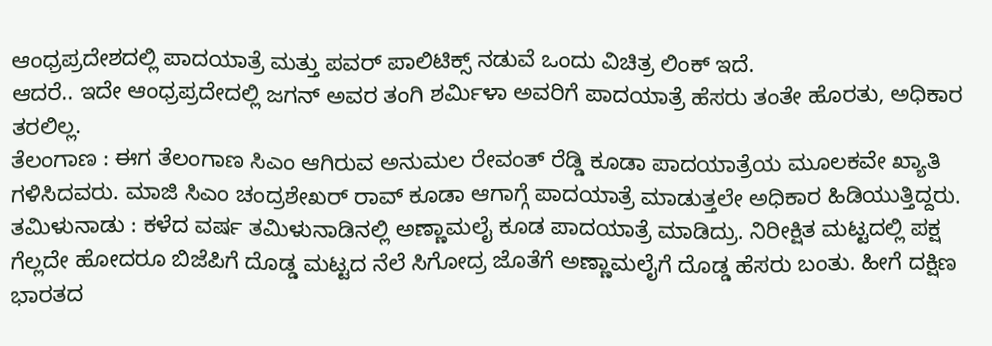ಆಂಧ್ರಪ್ರದೇಶದಲ್ಲಿ ಪಾದಯಾತ್ರೆ ಮತ್ತು ಪವರ್ ಪಾಲಿಟಿಕ್ಸ್ ನಡುವೆ ಒಂದು ವಿಚಿತ್ರ ಲಿಂಕ್ ಇದೆ.
ಆದರೆ.. ಇದೇ ಆಂಧ್ರಪ್ರದೇದಲ್ಲಿ ಜಗನ್ ಅವರ ತಂಗಿ ಶರ್ಮಿಳಾ ಅವರಿಗೆ ಪಾದಯಾತ್ರೆ ಹೆಸರು ತಂತೇ ಹೊರತು, ಅಧಿಕಾರ ತರಲಿಲ್ಲ.
ತೆಲಂಗಾಣ : ಈಗ ತೆಲಂಗಾಣ ಸಿಎಂ ಆಗಿರುವ ಅನುಮಲ ರೇವಂತ್ ರೆಡ್ಡಿ ಕೂಡಾ ಪಾದಯಾತ್ರೆಯ ಮೂಲಕವೇ ಖ್ಯಾತಿ ಗಳಿಸಿದವರು. ಮಾಜಿ ಸಿಎಂ ಚಂದ್ರಶೇಖರ್ ರಾವ್ ಕೂಡಾ ಆಗಾಗ್ಗೆ ಪಾದಯಾತ್ರೆ ಮಾಡುತ್ತಲೇ ಅಧಿಕಾರ ಹಿಡಿಯುತ್ತಿದ್ದರು.
ತಮಿಳುನಾಡು : ಕಳೆದ ವರ್ಷ ತಮಿಳುನಾಡಿನಲ್ಲಿ ಅಣ್ಣಾಮಲೈ ಕೂಡ ಪಾದಯಾತ್ರೆ ಮಾಡಿದ್ರು. ನಿರೀಕ್ಷಿತ ಮಟ್ಟದಲ್ಲಿ ಪಕ್ಷ ಗೆಲ್ಲದೇ ಹೋದರೂ ಬಿಜೆಪಿಗೆ ದೊಡ್ಡ ಮಟ್ಟದ ನೆಲೆ ಸಿಗೋದ್ರ ಜೊತೆಗೆ ಅಣ್ಣಾಮಲೈಗೆ ದೊಡ್ಡ ಹೆಸರು ಬಂತು. ಹೀಗೆ ದಕ್ಷಿಣ ಭಾರತದ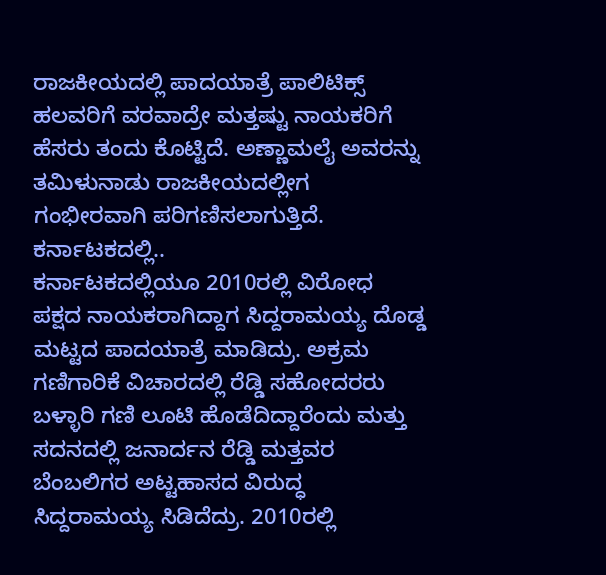ರಾಜಕೀಯದಲ್ಲಿ ಪಾದಯಾತ್ರೆ ಪಾಲಿಟಿಕ್ಸ್ ಹಲವರಿಗೆ ವರವಾದ್ರೇ ಮತ್ತಷ್ಟು ನಾಯಕರಿಗೆ ಹೆಸರು ತಂದು ಕೊಟ್ಟಿದೆ. ಅಣ್ಣಾಮಲೈ ಅವರನ್ನು ತಮಿಳುನಾಡು ರಾಜಕೀಯದಲ್ಲೀಗ ಗಂಭೀರವಾಗಿ ಪರಿಗಣಿಸಲಾಗುತ್ತಿದೆ.
ಕರ್ನಾಟಕದಲ್ಲಿ..
ಕರ್ನಾಟಕದಲ್ಲಿಯೂ 2010ರಲ್ಲಿ ವಿರೋಧ ಪಕ್ಷದ ನಾಯಕರಾಗಿದ್ದಾಗ ಸಿದ್ದರಾಮಯ್ಯ ದೊಡ್ಡ ಮಟ್ಟದ ಪಾದಯಾತ್ರೆ ಮಾಡಿದ್ರು. ಅಕ್ರಮ ಗಣಿಗಾರಿಕೆ ವಿಚಾರದಲ್ಲಿ ರೆಡ್ಡಿ ಸಹೋದರರು ಬಳ್ಳಾರಿ ಗಣಿ ಲೂಟಿ ಹೊಡೆದಿದ್ದಾರೆಂದು ಮತ್ತು ಸದನದಲ್ಲಿ ಜನಾರ್ದನ ರೆಡ್ಡಿ ಮತ್ತವರ ಬೆಂಬಲಿಗರ ಅಟ್ಟಹಾಸದ ವಿರುದ್ಧ ಸಿದ್ದರಾಮಯ್ಯ ಸಿಡಿದೆದ್ರು. 2010ರಲ್ಲಿ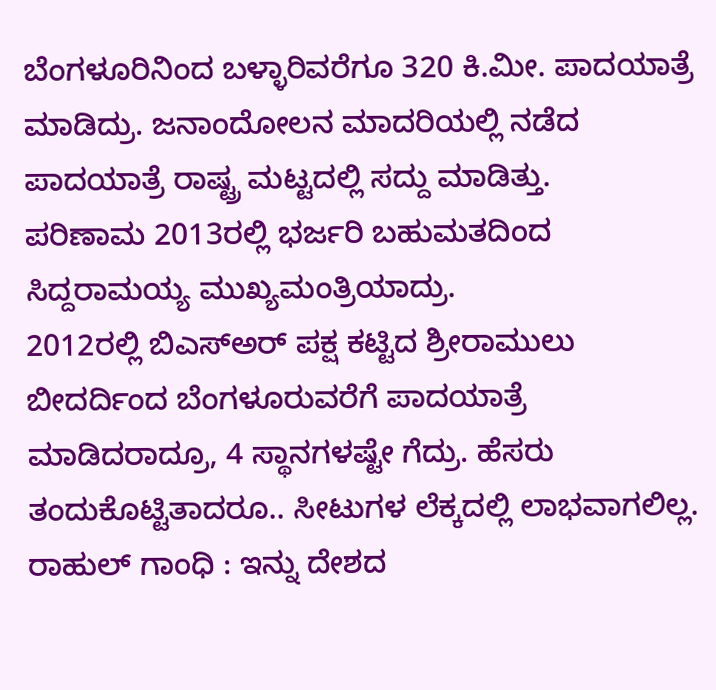ಬೆಂಗಳೂರಿನಿಂದ ಬಳ್ಳಾರಿವರೆಗೂ 320 ಕಿ.ಮೀ. ಪಾದಯಾತ್ರೆ ಮಾಡಿದ್ರು. ಜನಾಂದೋಲನ ಮಾದರಿಯಲ್ಲಿ ನಡೆದ ಪಾದಯಾತ್ರೆ ರಾಷ್ಟ್ರ ಮಟ್ಟದಲ್ಲಿ ಸದ್ದು ಮಾಡಿತ್ತು.
ಪರಿಣಾಮ 2013ರಲ್ಲಿ ಭರ್ಜರಿ ಬಹುಮತದಿಂದ ಸಿದ್ದರಾಮಯ್ಯ ಮುಖ್ಯಮಂತ್ರಿಯಾದ್ರು.
2012ರಲ್ಲಿ ಬಿಎಸ್ಅರ್ ಪಕ್ಷ ಕಟ್ಟಿದ ಶ್ರೀರಾಮುಲು ಬೀದರ್ದಿಂದ ಬೆಂಗಳೂರುವರೆಗೆ ಪಾದಯಾತ್ರೆ ಮಾಡಿದರಾದ್ರೂ, 4 ಸ್ಥಾನಗಳಷ್ಟೇ ಗೆದ್ರು. ಹೆಸರು ತಂದುಕೊಟ್ಟಿತಾದರೂ.. ಸೀಟುಗಳ ಲೆಕ್ಕದಲ್ಲಿ ಲಾಭವಾಗಲಿಲ್ಲ.
ರಾಹುಲ್ ಗಾಂಧಿ : ಇನ್ನು ದೇಶದ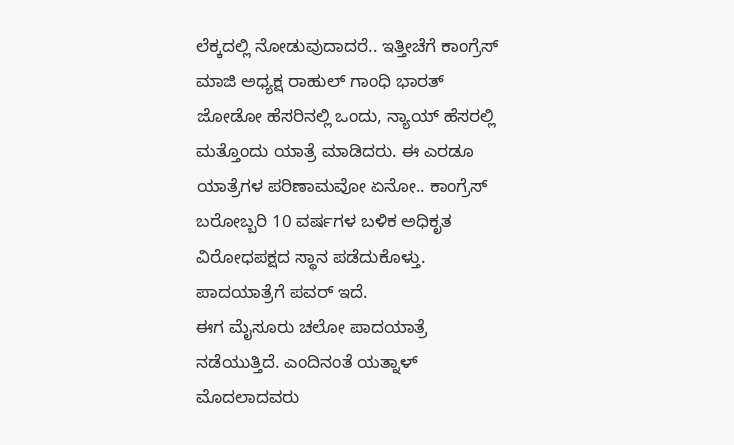ಲೆಕ್ಕದಲ್ಲಿ ನೋಡುವುದಾದರೆ.. ಇತ್ತೀಚೆಗೆ ಕಾಂಗ್ರೆಸ್ ಮಾಜಿ ಅಧ್ಯಕ್ಷ ರಾಹುಲ್ ಗಾಂಧಿ ಭಾರತ್ ಜೋಡೋ ಹೆಸರಿನಲ್ಲಿ ಒಂದು, ನ್ಯಾಯ್ ಹೆಸರಲ್ಲಿ ಮತ್ತೊಂದು ಯಾತ್ರೆ ಮಾಡಿದರು. ಈ ಎರಡೂ ಯಾತ್ರೆಗಳ ಪರಿಣಾಮವೋ ಏನೋ.. ಕಾಂಗ್ರೆಸ್ ಬರೋಬ್ಬರಿ 10 ವರ್ಷಗಳ ಬಳಿಕ ಅಧಿಕೃತ ವಿರೋಧಪಕ್ಷದ ಸ್ಥಾನ ಪಡೆದುಕೊಳ್ತು. ಪಾದಯಾತ್ರೆಗೆ ಪವರ್ ಇದೆ.
ಈಗ ಮೈಸೂರು ಚಲೋ ಪಾದಯಾತ್ರೆ ನಡೆಯುತ್ತಿದೆ. ಎಂದಿನಂತೆ ಯತ್ನಾಳ್ ಮೊದಲಾದವರು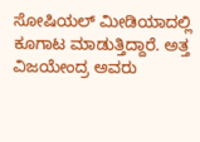ಸೋಷಿಯಲ್ ಮೀಡಿಯಾದಲ್ಲಿ ಕೂಗಾಟ ಮಾಡುತ್ತಿದ್ದಾರೆ. ಅತ್ತ ವಿಜಯೇಂದ್ರ ಅವರು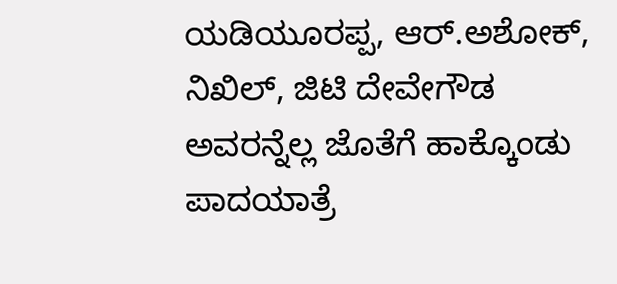ಯಡಿಯೂರಪ್ಪ, ಆರ್.ಅಶೋಕ್, ನಿಖಿಲ್, ಜಿಟಿ ದೇವೇಗೌಡ ಅವರನ್ನೆಲ್ಲ ಜೊತೆಗೆ ಹಾಕ್ಕೊಂಡು ಪಾದಯಾತ್ರೆ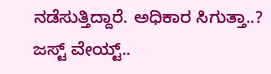ನಡೆಸುತ್ತಿದ್ದಾರೆ. ಅಧಿಕಾರ ಸಿಗುತ್ತಾ..? ಜಸ್ಟ್ ವೇಯ್ಟ್..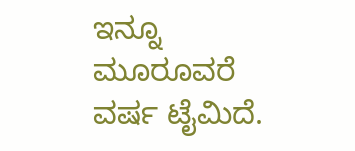ಇನ್ನೂ ಮೂರೂವರೆ ವರ್ಷ ಟೈಮಿದೆ.